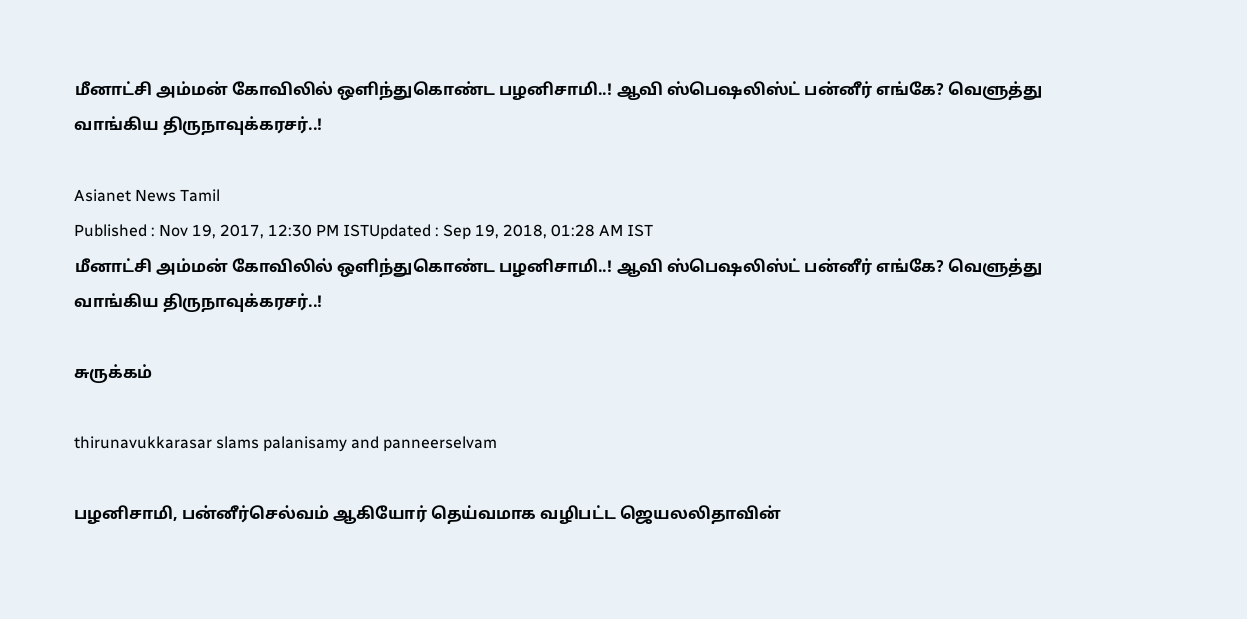மீனாட்சி அம்மன் கோவிலில் ஒளிந்துகொண்ட பழனிசாமி..! ஆவி ஸ்பெஷலிஸ்ட் பன்னீர் எங்கே? வெளுத்து வாங்கிய திருநாவுக்கரசர்..!

Asianet News Tamil
Published : Nov 19, 2017, 12:30 PM ISTUpdated : Sep 19, 2018, 01:28 AM IST
மீனாட்சி அம்மன் கோவிலில் ஒளிந்துகொண்ட பழனிசாமி..! ஆவி ஸ்பெஷலிஸ்ட் பன்னீர் எங்கே? வெளுத்து வாங்கிய திருநாவுக்கரசர்..!

சுருக்கம்

thirunavukkarasar slams palanisamy and panneerselvam

பழனிசாமி, பன்னீர்செல்வம் ஆகியோர் தெய்வமாக வழிபட்ட ஜெயலலிதாவின்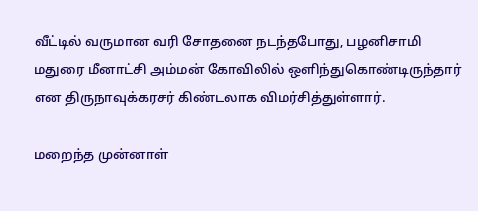வீட்டில் வருமான வரி சோதனை நடந்தபோது, பழனிசாமி மதுரை மீனாட்சி அம்மன் கோவிலில் ஒளிந்துகொண்டிருந்தார் என திருநாவுக்கரசர் கிண்டலாக விமர்சித்துள்ளார்.

மறைந்த முன்னாள்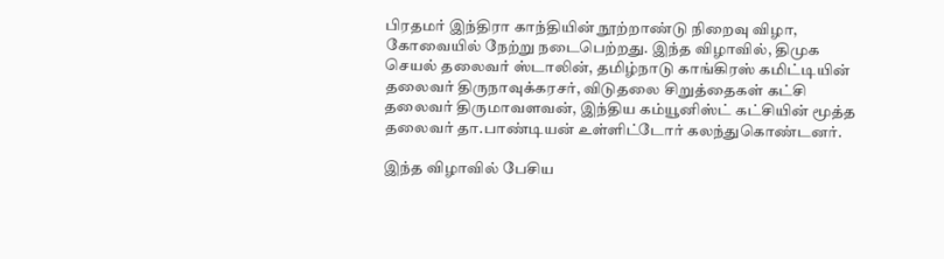பிரதமர் இந்திரா காந்தியின் நூற்றாண்டு நிறைவு விழா, கோவையில் நேற்று நடைபெற்றது. இந்த விழாவில், திமுக செயல் தலைவர் ஸ்டாலின், தமிழ்நாடு காங்கிரஸ் கமிட்டியின் தலைவர் திருநாவுக்கரசர், விடுதலை சிறுத்தைகள் கட்சி தலைவர் திருமாவளவன், இந்திய கம்யூனிஸ்ட் கட்சியின் மூத்த தலைவர் தா.பாண்டியன் உள்ளிட்டோர் கலந்துகொண்டனர்.

இந்த விழாவில் பேசிய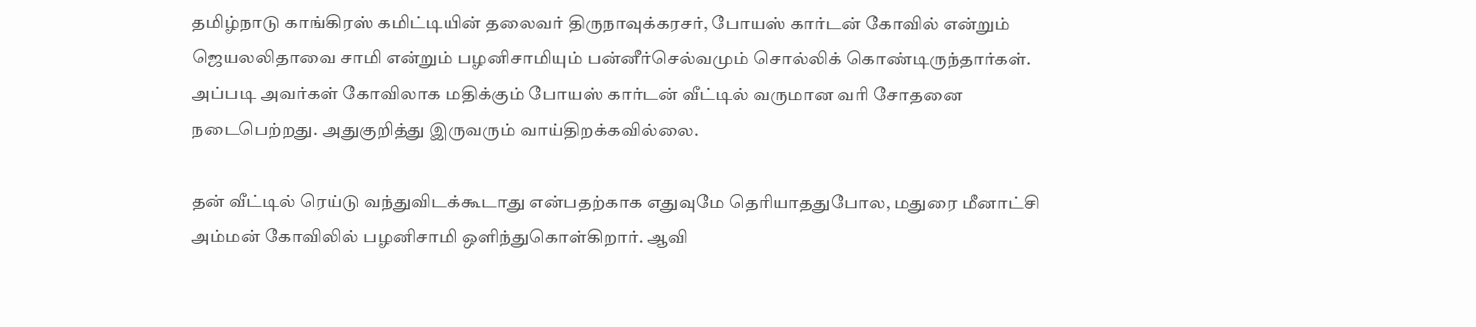தமிழ்நாடு காங்கிரஸ் கமிட்டியின் தலைவர் திருநாவுக்கரசர், போயஸ் கார்டன் கோவில் என்றும் ஜெயலலிதாவை சாமி என்றும் பழனிசாமியும் பன்னீர்செல்வமும் சொல்லிக் கொண்டிருந்தார்கள். அப்படி அவர்கள் கோவிலாக மதிக்கும் போயஸ் கார்டன் வீட்டில் வருமான வரி சோதனை நடைபெற்றது. அதுகுறித்து இருவரும் வாய்திறக்கவில்லை.

தன் வீட்டில் ரெய்டு வந்துவிடக்கூடாது என்பதற்காக எதுவுமே தெரியாததுபோல, மதுரை மீனாட்சி அம்மன் கோவிலில் பழனிசாமி ஒளிந்துகொள்கிறார். ஆவி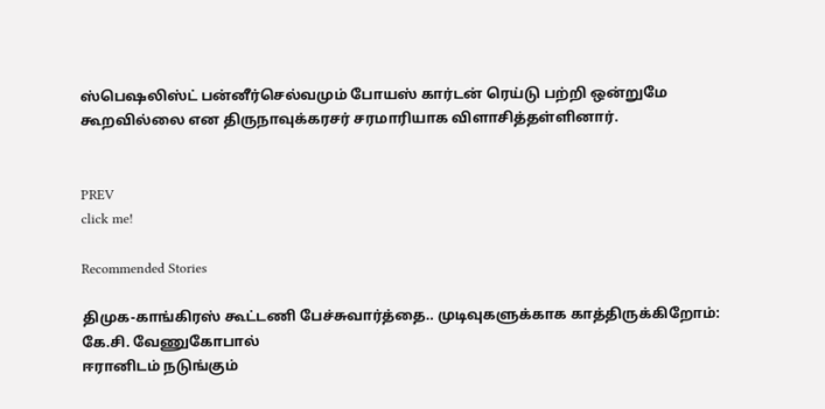ஸ்பெஷலிஸ்ட் பன்னீர்செல்வமும் போயஸ் கார்டன் ரெய்டு பற்றி ஒன்றுமே கூறவில்லை என திருநாவுக்கரசர் சரமாரியாக விளாசித்தள்ளினார்.


PREV
click me!

Recommended Stories

திமுக-காங்கிரஸ் கூட்டணி பேச்சுவார்த்தை.. முடிவுகளுக்காக காத்திருக்கிறோம்: கே.சி. வேணுகோபால்
ஈரானிடம் நடுங்கும்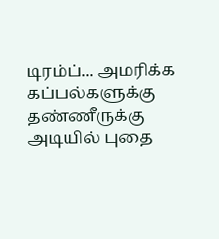டிரம்ப்... அமரிக்க கப்பல்களுக்கு தண்ணீருக்கு அடியில் புதை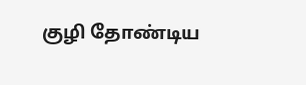குழி தோண்டிய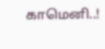காமெனி..!